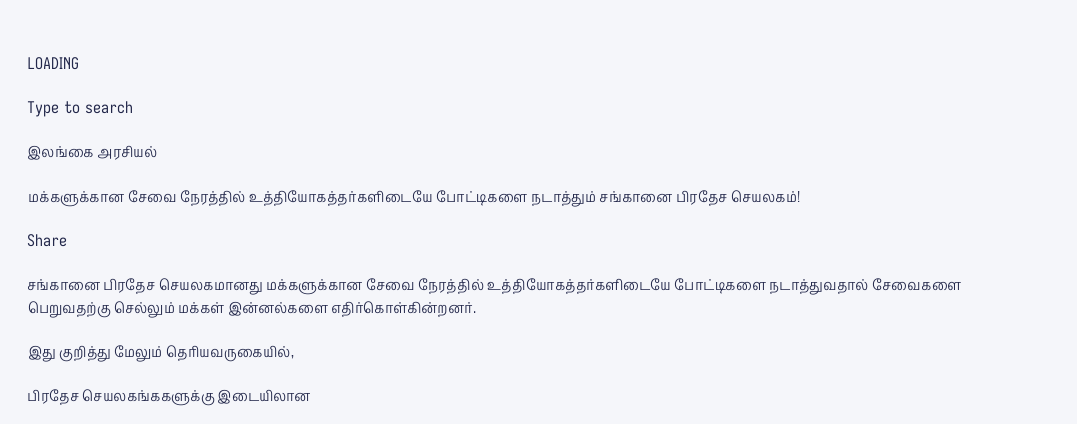LOADING

Type to search

இலங்கை அரசியல்

மக்களுக்கான சேவை நேரத்தில் உத்தியோகத்தர்களிடையே போட்டிகளை நடாத்தும் சங்கானை பிரதேச செயலகம்!

Share

சங்கானை பிரதேச செயலகமானது மக்களுக்கான சேவை நேரத்தில் உத்தியோகத்தர்களிடையே போட்டிகளை நடாத்துவதால் சேவைகளை பெறுவதற்கு செல்லும் மக்கள் இன்னல்களை எதிர்கொள்கின்றனர்.

இது குறித்து மேலும் தெரியவருகையில்,

பிரதேச செயலகங்ககளுக்கு இடையிலான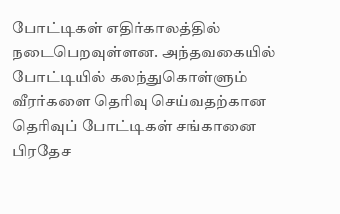போட்டிகள் எதிர்காலத்தில் நடைபெறவுள்ளன. அந்தவகையில் போட்டியில் கலந்துகொள்ளும் வீரர்களை தெரிவு செய்வதற்கான தெரிவுப் போட்டிகள் சங்கானை பிரதேச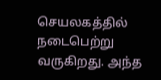செயலகத்தில் நடைபெற்று வருகிறது. அந்த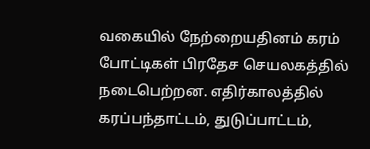வகையில் நேற்றையதினம் கரம் போட்டிகள் பிரதேச செயலகத்தில் நடைபெற்றன. எதிர்காலத்தில் கரப்பந்தாட்டம், துடுப்பாட்டம்,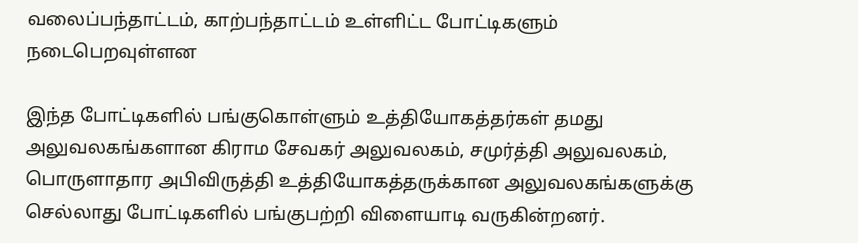வலைப்பந்தாட்டம், காற்பந்தாட்டம் உள்ளிட்ட போட்டிகளும் நடைபெறவுள்ளன

இந்த போட்டிகளில் பங்குகொள்ளும் உத்தியோகத்தர்கள் தமது அலுவலகங்களான கிராம சேவகர் அலுவலகம், சமுர்த்தி அலுவலகம், பொருளாதார அபிவிருத்தி உத்தியோகத்தருக்கான அலுவலகங்களுக்கு செல்லாது போட்டிகளில் பங்குபற்றி விளையாடி வருகின்றனர்.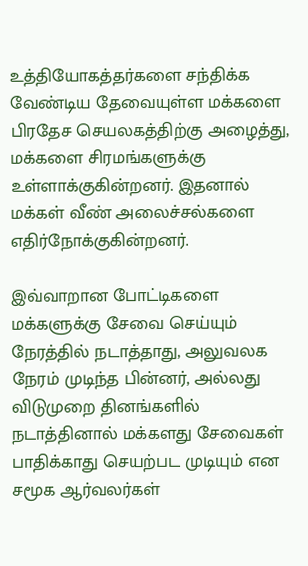உத்தியோகத்தர்களை சந்திக்க வேண்டிய தேவையுள்ள மக்களை பிரதேச செயலகத்திற்கு அழைத்து, மக்களை சிரமங்களுக்கு உள்ளாக்குகின்றனர். இதனால் மக்கள் வீண் அலைச்சல்களை எதிர்நோக்குகின்றனர்.

இவ்வாறான போட்டிகளை மக்களுக்கு சேவை செய்யும் நேரத்தில் நடாத்தாது, அலுவலக நேரம் முடிந்த பின்னர், அல்லது விடுமுறை தினங்களில் நடாத்தினால் மக்களது சேவைகள் பாதிக்காது செயற்பட முடியும் என சமூக ஆர்வலர்கள்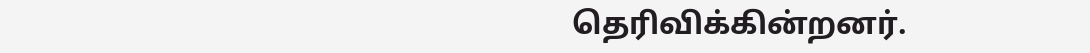தெரிவிக்கின்றனர்.